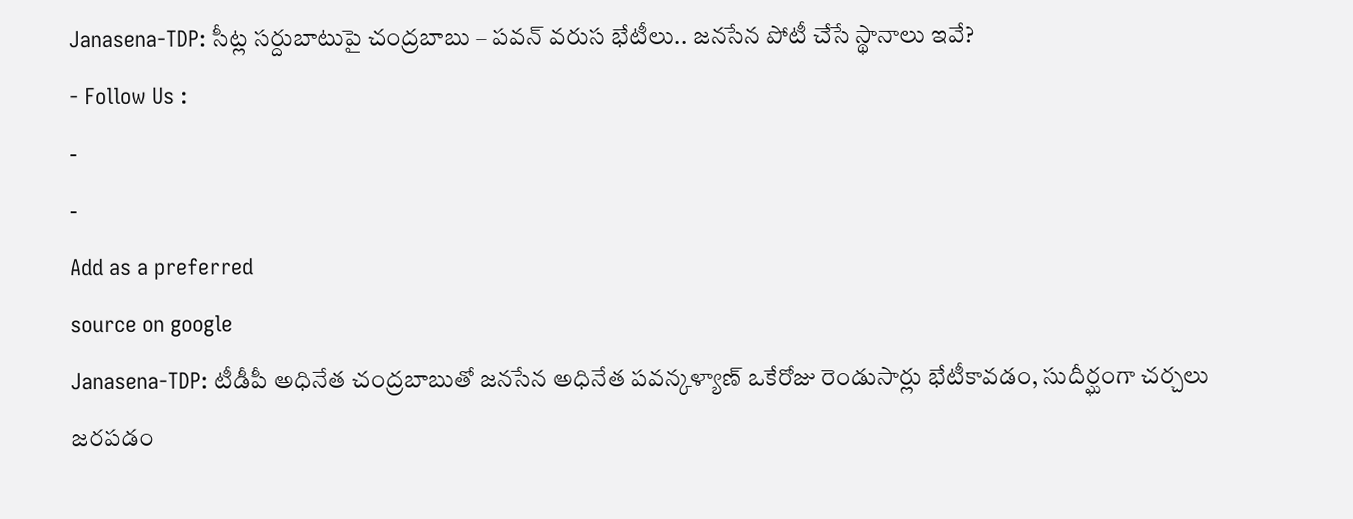Janasena-TDP: సీట్ల సర్దుబాటుపై చంద్రబాబు – పవన్ వరుస భేటీలు.. జనసేన పోటీ చేసే స్థానాలు ఇవే?
- Follow Us :
-
-
Add as a preferred
source on google
Janasena-TDP: టీడీపీ అధినేత చంద్రబాబుతో జనసేన అధినేత పవన్కళ్యాణ్ ఒకేరోజు రెండుసార్లు భేటీకావడం, సుదీర్ఘంగా చర్చలు జరపడం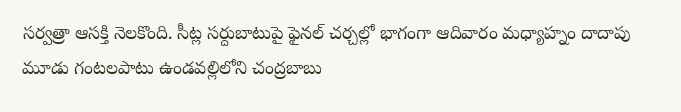సర్వత్రా ఆసక్తి నెలకొంది. సీట్ల సర్దుబాటుపై ఫైనల్ చర్చల్లో భాగంగా ఆదివారం మధ్యాహ్నం దాదాపు మూడు గంటలపాటు ఉండవల్లిలోని చంద్రబాబు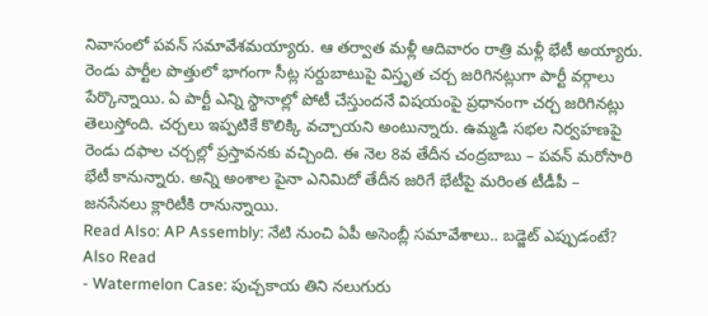నివాసంలో పవన్ సమావేశమయ్యారు. ఆ తర్వాత మళ్లీ ఆదివారం రాత్రి మళ్లీ భేటీ అయ్యారు. రెండు పార్టీల పొత్తులో భాగంగా సీట్ల సర్దుబాటుపై విస్తృత చర్చ జరిగినట్లుగా పార్టీ వర్గాలు పేర్కొన్నాయి. ఏ పార్టీ ఎన్ని స్థానాల్లో పోటీ చేస్తుందనే విషయంపై ప్రధానంగా చర్చ జరిగినట్లు తెలుస్తోంది. చర్చలు ఇప్పటికే కొలిక్కి వచ్చాయని అంటున్నారు. ఉమ్మడి సభల నిర్వహణపై రెండు దఫాల చర్చల్లో ప్రస్తావనకు వచ్చింది. ఈ నెల 8వ తేదీన చంద్రబాబు – పవన్ మరోసారి భేటీ కానున్నారు. అన్ని అంశాల పైనా ఎనిమిదో తేదీన జరిగే భేటీపై మరింత టీడీపీ – జనసేనలు క్లారిటీకి రానున్నాయి.
Read Also: AP Assembly: నేటి నుంచి ఏపీ అసెంబ్లీ సమావేశాలు.. బడ్జెట్ ఎప్పుడంటే?
Also Read
- Watermelon Case: పుచ్చకాయ తిని నలుగురు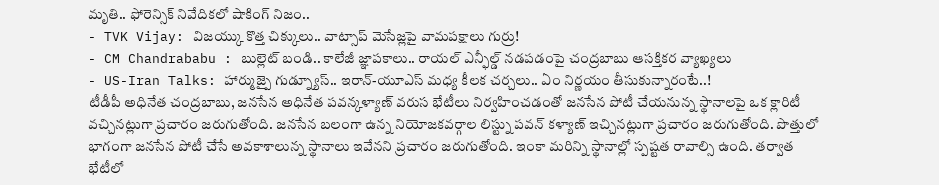మృతి.. ఫోరెన్సిక్ నివేదికలో షాకింగ్ నిజం..
- TVK Vijay: విజయ్కు కొత్త చిక్కులు.. వాట్సాప్ మెసేజ్లపై వామపక్షాలు గుర్రు!
- CM Chandrababu : బుల్లెట్ బండి.. కాలేజీ జ్ఞాపకాలు.. రాయల్ ఎన్ఫీల్డ్ నడపడంపై చంద్రబాబు ఆసక్తికర వ్యాఖ్యలు
- US-Iran Talks: హార్ముజ్పై గుడ్న్యూస్.. ఇరాన్-యూఎస్ మధ్య కీలక చర్చలు.. ఏం నిర్ణయం తీసుకున్నారంటే..!
టీడీపీ అధినేత చంద్రబాబు, జనసేన అధినేత పవన్కళ్యాణ్ వరుస భేటీలు నిర్వహించడంతో జనసేన పోటీ చేయనున్న స్థానాలపై ఒక క్లారిటీ వచ్చినట్లుగా ప్రచారం జరుగుతోంది. జనసేన బలంగా ఉన్న నియోజకవర్గాల లిస్ట్ను పవన్ కళ్యాణ్ ఇచ్చినట్లుగా ప్రచారం జరుగుతోంది. పొత్తులో భాగంగా జనసేన పోటీ చేసే అవకాశాలున్న స్థానాలు ఇవేనని ప్రచారం జరుగుతోంది. ఇంకా మరిన్ని స్థానాల్లో స్పష్టత రావాల్సి ఉంది. తర్వాత భేటీలో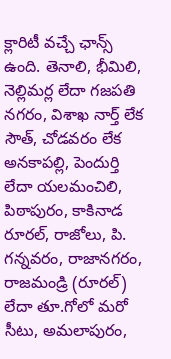క్లారిటీ వచ్చే ఛాన్స్ ఉంది. తెనాలి, భీమిలి, నెల్లిమర్ల లేదా గజపతి నగరం, విశాఖ నార్త్ లేక సౌత్, చోడవరం లేక అనకాపల్లి, పెందుర్తి లేదా యలమంచిలి, పిఠాపురం, కాకినాడ రూరల్, రాజోలు, పి. గన్నవరం, రాజానగరం, రాజమండ్రి (రూరల్) లేదా తూ.గోలో మరో సీటు, అమలాపురం,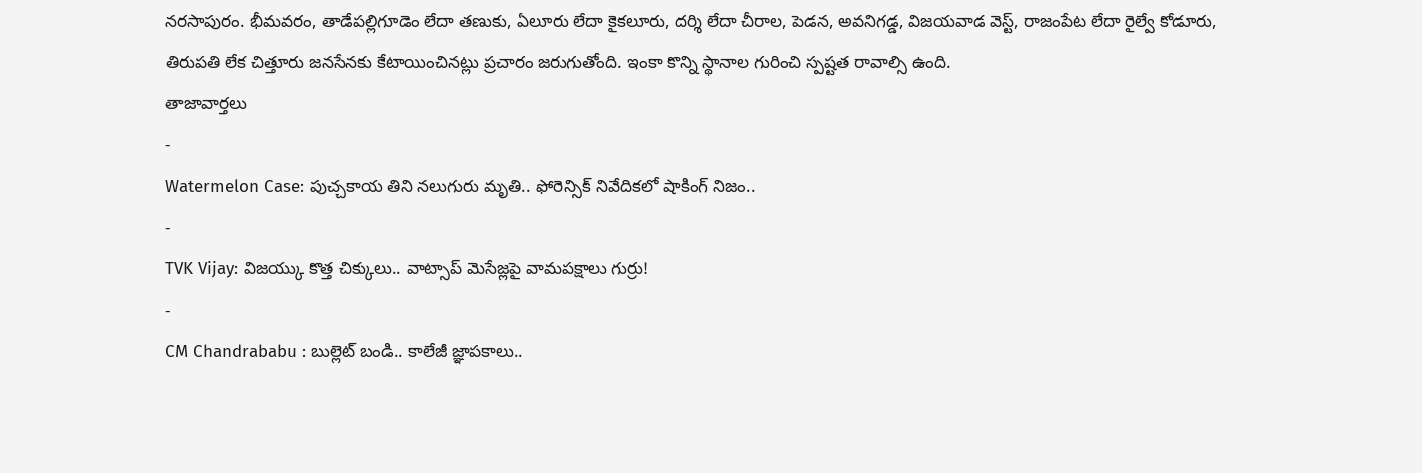నరసాపురం. భీమవరం, తాడేపల్లిగూడెం లేదా తణుకు, ఏలూరు లేదా కైకలూరు, దర్శి లేదా చీరాల, పెడన, అవనిగడ్డ, విజయవాడ వెస్ట్, రాజంపేట లేదా రైల్వే కోడూరు, తిరుపతి లేక చిత్తూరు జనసేనకు కేటాయించినట్లు ప్రచారం జరుగుతోంది. ఇంకా కొన్ని స్థానాల గురించి స్పష్టత రావాల్సి ఉంది.
తాజావార్తలు
-
Watermelon Case: పుచ్చకాయ తిని నలుగురు మృతి.. ఫోరెన్సిక్ నివేదికలో షాకింగ్ నిజం..
-
TVK Vijay: విజయ్కు కొత్త చిక్కులు.. వాట్సాప్ మెసేజ్లపై వామపక్షాలు గుర్రు!
-
CM Chandrababu : బుల్లెట్ బండి.. కాలేజీ జ్ఞాపకాలు..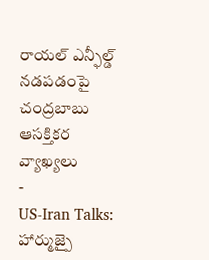రాయల్ ఎన్ఫీల్డ్ నడపడంపై చంద్రబాబు ఆసక్తికర వ్యాఖ్యలు
-
US-Iran Talks: హార్ముజ్పై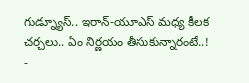గుడ్న్యూస్.. ఇరాన్-యూఎస్ మధ్య కీలక చర్చలు.. ఏం నిర్ణయం తీసుకున్నారంటే..!
-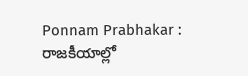Ponnam Prabhakar : రాజకీయాల్లో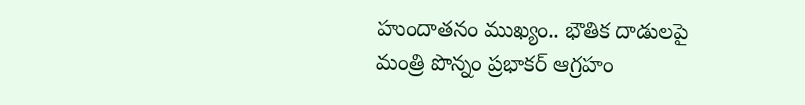హుందాతనం ముఖ్యం.. భౌతిక దాడులపై మంత్రి పొన్నం ప్రభాకర్ ఆగ్రహం